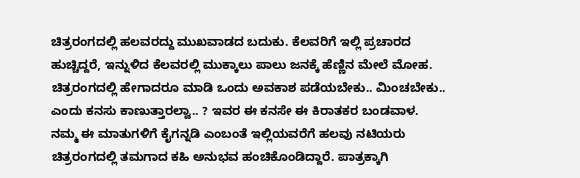ಚಿತ್ರರಂಗದಲ್ಲಿ ಹಲವರದ್ದು ಮುಖವಾಡದ ಬದುಕು. ಕೆಲವರಿಗೆ ಇಲ್ಲಿ ಪ್ರಚಾರದ ಹುಚ್ಚಿದ್ದರೆ, ಇನ್ನುಳಿದ ಕೆಲವರಲ್ಲಿ ಮುಕ್ಕಾಲು ಪಾಲು ಜನಕ್ಕೆ ಹೆಣ್ಣಿನ ಮೇಲೆ ಮೋಹ. ಚಿತ್ರರಂಗದಲ್ಲಿ ಹೇಗಾದರೂ ಮಾಡಿ ಒಂದು ಅವಕಾಶ ಪಡೆಯಬೇಕು.. ಮಿಂಚಬೇಕು.. ಎಂದು ಕನಸು ಕಾಣುತ್ತಾರಲ್ವಾ.. ? ಇವರ ಈ ಕನಸೇ ಈ ಕಿರಾತಕರ ಬಂಡವಾಳ.
ನಮ್ಮ ಈ ಮಾತುಗಳಿಗೆ ಕೈಗನ್ನಡಿ ಎಂಬಂತೆ ಇಲ್ಲಿಯವರೆಗೆ ಹಲವು ನಟಿಯರು ಚಿತ್ರರಂಗದಲ್ಲಿ ತಮಗಾದ ಕಹಿ ಅನುಭವ ಹಂಚಿಕೊಂಡಿದ್ದಾರೆ. ಪಾತ್ರಕ್ಕಾಗಿ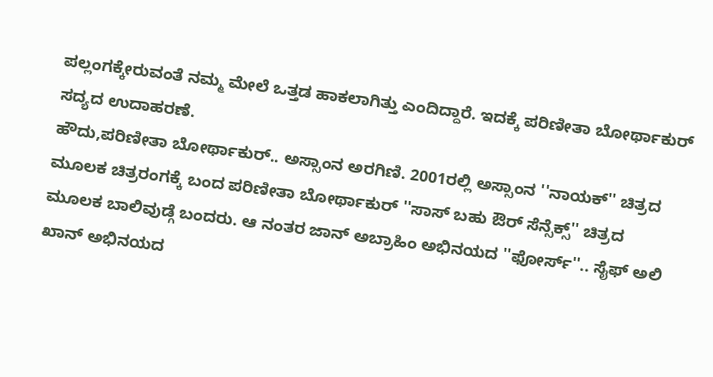ಪಲ್ಲಂಗಕ್ಕೇರುವಂತೆ ನಮ್ಮ ಮೇಲೆ ಒತ್ತಡ ಹಾಕಲಾಗಿತ್ತು ಎಂದಿದ್ದಾರೆ. ಇದಕ್ಕೆ ಪರಿಣೀತಾ ಬೋರ್ಥಾಕುರ್ ಸದ್ಯದ ಉದಾಹರಣೆ.
ಹೌದು,ಪರಿಣೀತಾ ಬೋರ್ಥಾಕುರ್.. ಅಸ್ಸಾಂನ ಅರಗಿಣಿ. 2001ರಲ್ಲಿ ಅಸ್ಸಾಂನ ''ನಾಯಕ್'' ಚಿತ್ರದ ಮೂಲಕ ಚಿತ್ರರಂಗಕ್ಕೆ ಬಂದ ಪರಿಣೀತಾ ಬೋರ್ಥಾಕುರ್ ''ಸಾಸ್ ಬಹು ಔರ್ ಸೆನ್ಸೆಕ್ಸ್'' ಚಿತ್ರದ ಮೂಲಕ ಬಾಲಿವುಡ್ಗೆ ಬಂದರು. ಆ ನಂತರ ಜಾನ್ ಅಬ್ರಾಹಿಂ ಅಭಿನಯದ ''ಫೋರ್ಸ್''.. ಸೈಫ್ ಅಲಿ ಖಾನ್ ಅಭಿನಯದ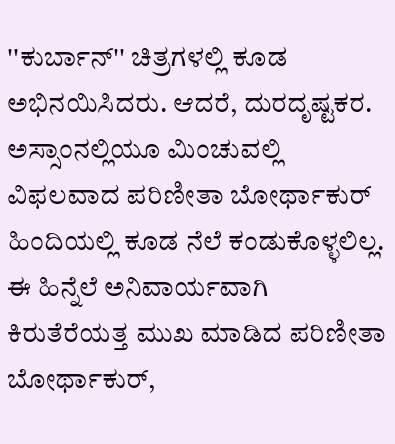''ಕುರ್ಬಾನ್'' ಚಿತ್ರಗಳಲ್ಲಿ ಕೂಡ ಅಭಿನಯಿಸಿದರು. ಆದರೆ, ದುರದೃಷ್ಟಕರ. ಅಸ್ಸಾಂನಲ್ಲಿಯೂ ಮಿಂಚುವಲ್ಲಿ ವಿಫಲವಾದ ಪರಿಣೀತಾ ಬೋರ್ಥಾಕುರ್ ಹಿಂದಿಯಲ್ಲಿ ಕೂಡ ನೆಲೆ ಕಂಡುಕೊಳ್ಳಲಿಲ್ಲ. ಈ ಹಿನ್ನೆಲೆ ಅನಿವಾರ್ಯವಾಗಿ ಕಿರುತೆರೆಯತ್ತ ಮುಖ ಮಾಡಿದ ಪರಿಣೀತಾ ಬೋರ್ಥಾಕುರ್,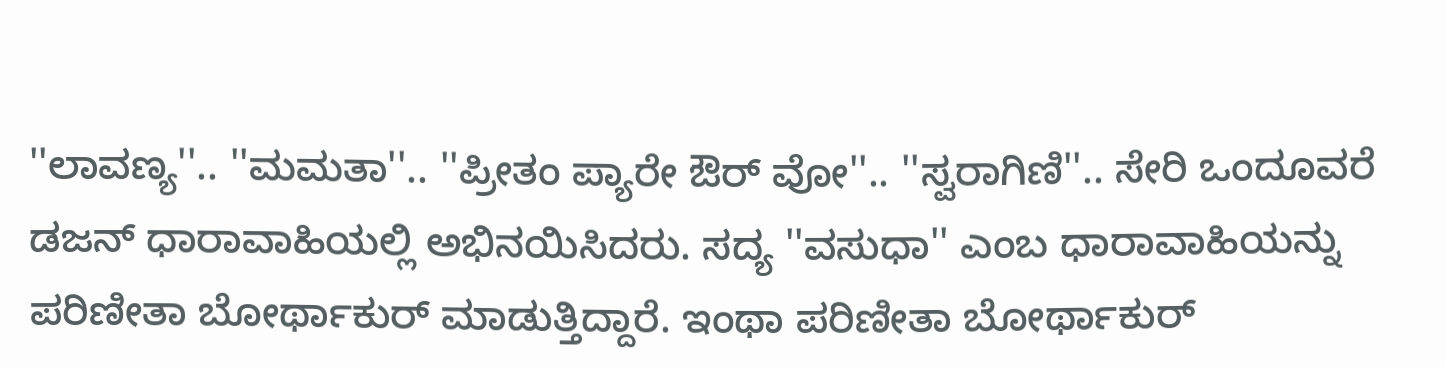''ಲಾವಣ್ಯ''.. ''ಮಮತಾ''.. ''ಪ್ರೀತಂ ಪ್ಯಾರೇ ಔರ್ ವೋ''.. ''ಸ್ವರಾಗಿಣಿ''.. ಸೇರಿ ಒಂದೂವರೆ ಡಜನ್ ಧಾರಾವಾಹಿಯಲ್ಲಿ ಅಭಿನಯಿಸಿದರು. ಸದ್ಯ ''ವಸುಧಾ'' ಎಂಬ ಧಾರಾವಾಹಿಯನ್ನು ಪರಿಣೀತಾ ಬೋರ್ಥಾಕುರ್ ಮಾಡುತ್ತಿದ್ದಾರೆ. ಇಂಥಾ ಪರಿಣೀತಾ ಬೋರ್ಥಾಕುರ್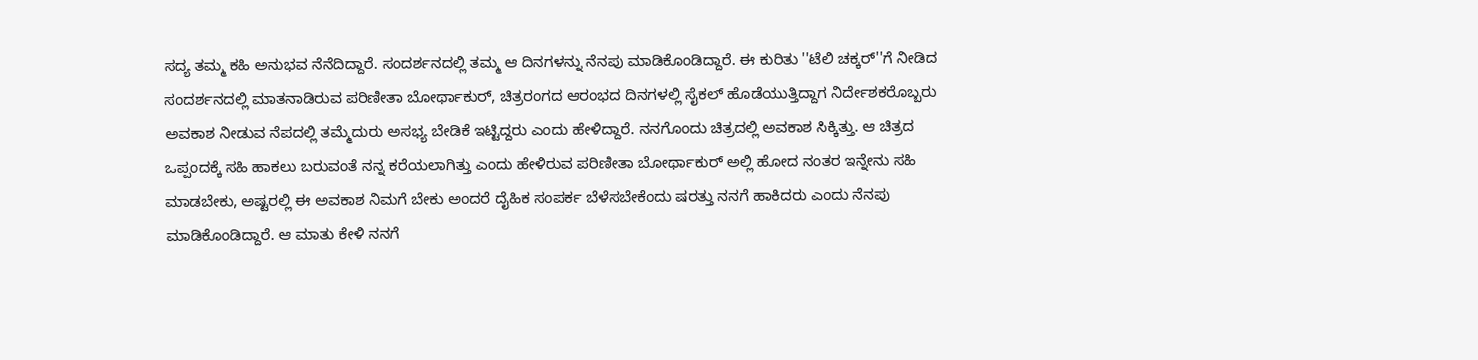ಸದ್ಯ ತಮ್ಮ ಕಹಿ ಅನುಭವ ನೆನೆದಿದ್ದಾರೆ. ಸಂದರ್ಶನದಲ್ಲಿ ತಮ್ಮ ಆ ದಿನಗಳನ್ನು ನೆನಪು ಮಾಡಿಕೊಂಡಿದ್ದಾರೆ. ಈ ಕುರಿತು ''ಟೆಲಿ ಚಕ್ಕರ್''ಗೆ ನೀಡಿದ ಸಂದರ್ಶನದಲ್ಲಿ ಮಾತನಾಡಿರುವ ಪರಿಣೀತಾ ಬೋರ್ಥಾಕುರ್, ಚಿತ್ರರಂಗದ ಆರಂಭದ ದಿನಗಳಲ್ಲಿ ಸೈಕಲ್ ಹೊಡೆಯುತ್ತಿದ್ದಾಗ ನಿರ್ದೇಶಕರೊಬ್ಬರು ಅವಕಾಶ ನೀಡುವ ನೆಪದಲ್ಲಿ ತಮ್ಮೆದುರು ಅಸಭ್ಯ ಬೇಡಿಕೆ ಇಟ್ಟಿದ್ದರು ಎಂದು ಹೇಳಿದ್ದಾರೆ. ನನಗೊಂದು ಚಿತ್ರದಲ್ಲಿ ಅವಕಾಶ ಸಿಕ್ಕಿತ್ತು. ಆ ಚಿತ್ರದ ಒಪ್ಪಂದಕ್ಕೆ ಸಹಿ ಹಾಕಲು ಬರುವಂತೆ ನನ್ನ ಕರೆಯಲಾಗಿತ್ತು ಎಂದು ಹೇಳಿರುವ ಪರಿಣೀತಾ ಬೋರ್ಥಾಕುರ್ ಅಲ್ಲಿ ಹೋದ ನಂತರ ಇನ್ನೇನು ಸಹಿ ಮಾಡಬೇಕು, ಅಷ್ಟರಲ್ಲಿ ಈ ಅವಕಾಶ ನಿಮಗೆ ಬೇಕು ಅಂದರೆ ದೈಹಿಕ ಸಂಪರ್ಕ ಬೆಳೆಸಬೇಕೆಂದು ಷರತ್ತು ನನಗೆ ಹಾಕಿದರು ಎಂದು ನೆನಪು ಮಾಡಿಕೊಂಡಿದ್ದಾರೆ. ಆ ಮಾತು ಕೇಳಿ ನನಗೆ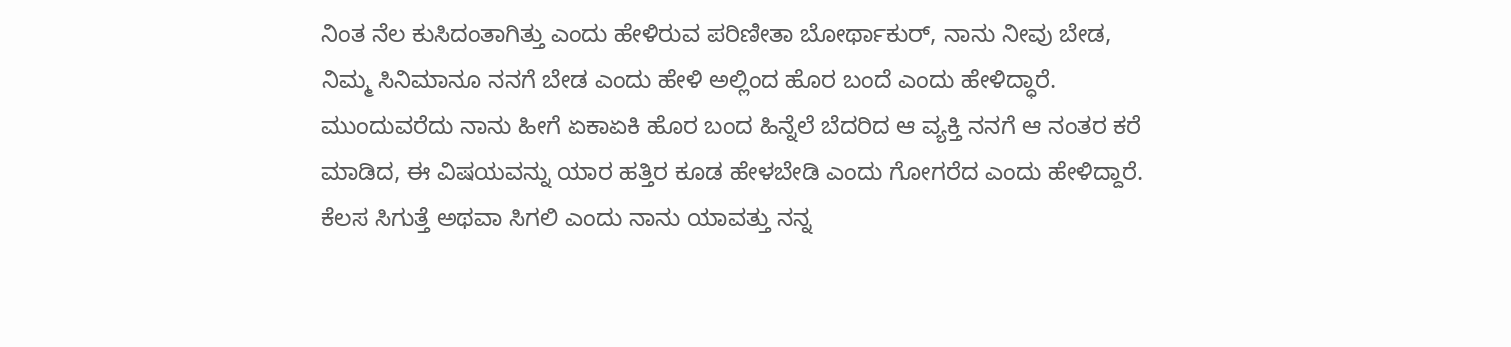ನಿಂತ ನೆಲ ಕುಸಿದಂತಾಗಿತ್ತು ಎಂದು ಹೇಳಿರುವ ಪರಿಣೀತಾ ಬೋರ್ಥಾಕುರ್, ನಾನು ನೀವು ಬೇಡ, ನಿಮ್ಮ ಸಿನಿಮಾನೂ ನನಗೆ ಬೇಡ ಎಂದು ಹೇಳಿ ಅಲ್ಲಿಂದ ಹೊರ ಬಂದೆ ಎಂದು ಹೇಳಿದ್ಧಾರೆ. ಮುಂದುವರೆದು ನಾನು ಹೀಗೆ ಏಕಾಏಕಿ ಹೊರ ಬಂದ ಹಿನ್ನೆಲೆ ಬೆದರಿದ ಆ ವ್ಯಕ್ತಿ ನನಗೆ ಆ ನಂತರ ಕರೆ ಮಾಡಿದ, ಈ ವಿಷಯವನ್ನು ಯಾರ ಹತ್ತಿರ ಕೂಡ ಹೇಳಬೇಡಿ ಎಂದು ಗೋಗರೆದ ಎಂದು ಹೇಳಿದ್ದಾರೆ. ಕೆಲಸ ಸಿಗುತ್ತೆ ಅಥವಾ ಸಿಗಲಿ ಎಂದು ನಾನು ಯಾವತ್ತು ನನ್ನ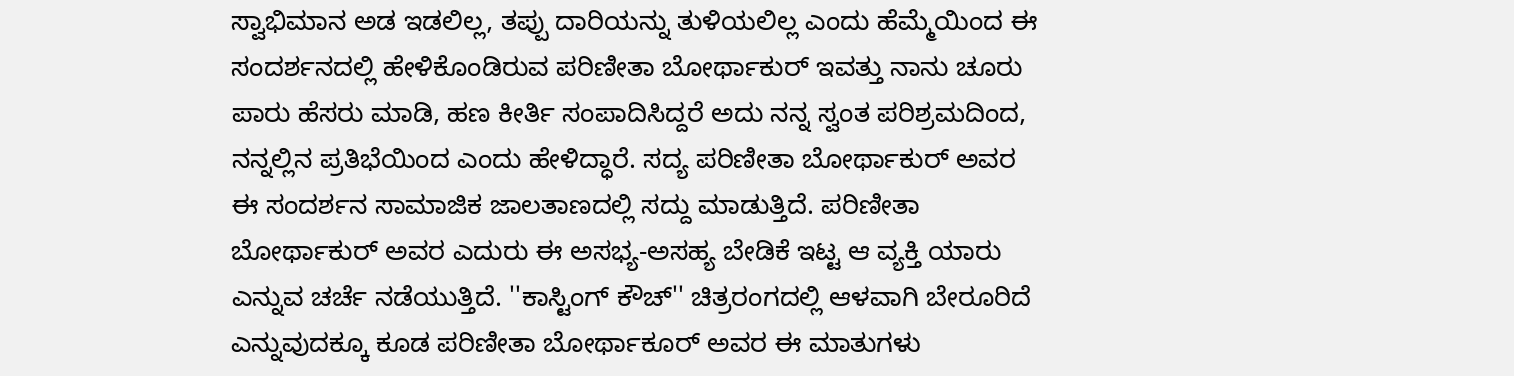ಸ್ವಾಭಿಮಾನ ಅಡ ಇಡಲಿಲ್ಲ, ತಪ್ಪು ದಾರಿಯನ್ನು ತುಳಿಯಲಿಲ್ಲ ಎಂದು ಹೆಮ್ಮೆಯಿಂದ ಈ ಸಂದರ್ಶನದಲ್ಲಿ ಹೇಳಿಕೊಂಡಿರುವ ಪರಿಣೀತಾ ಬೋರ್ಥಾಕುರ್ ಇವತ್ತು ನಾನು ಚೂರು ಪಾರು ಹೆಸರು ಮಾಡಿ, ಹಣ ಕೀರ್ತಿ ಸಂಪಾದಿಸಿದ್ದರೆ ಅದು ನನ್ನ ಸ್ವಂತ ಪರಿಶ್ರಮದಿಂದ, ನನ್ನಲ್ಲಿನ ಪ್ರತಿಭೆಯಿಂದ ಎಂದು ಹೇಳಿದ್ಧಾರೆ. ಸದ್ಯ ಪರಿಣೀತಾ ಬೋರ್ಥಾಕುರ್ ಅವರ ಈ ಸಂದರ್ಶನ ಸಾಮಾಜಿಕ ಜಾಲತಾಣದಲ್ಲಿ ಸದ್ದು ಮಾಡುತ್ತಿದೆ. ಪರಿಣೀತಾ ಬೋರ್ಥಾಕುರ್ ಅವರ ಎದುರು ಈ ಅಸಭ್ಯ-ಅಸಹ್ಯ ಬೇಡಿಕೆ ಇಟ್ಟ ಆ ವ್ಯಕ್ತಿ ಯಾರು ಎನ್ನುವ ಚರ್ಚೆ ನಡೆಯುತ್ತಿದೆ. ''ಕಾಸ್ಟಿಂಗ್ ಕೌಚ್'' ಚಿತ್ರರಂಗದಲ್ಲಿ ಆಳವಾಗಿ ಬೇರೂರಿದೆ ಎನ್ನುವುದಕ್ಕೂ ಕೂಡ ಪರಿಣೀತಾ ಬೋರ್ಥಾಕೂರ್ ಅವರ ಈ ಮಾತುಗಳು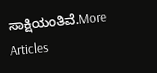ಸಾಕ್ಷಿಯಂತಿವೆ.More Articles